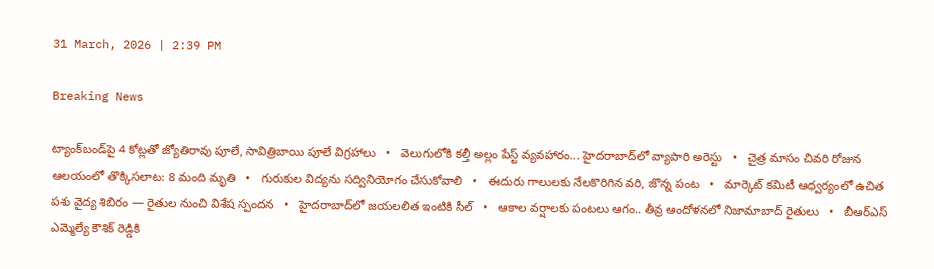31 March, 2026 | 2:39 PM

Breaking News

ట్యాంక్‌బండ్‌పై 4 కోట్లతో జ్యోతిరావు పూలే, సావిత్రిబాయి పూలే విగ్రహాలు   •   వెలుగులోకి కల్తీ అల్లం పేస్ట్ వ్యవహారం... హైదరాబాద్‌లో వ్యాపారి అరెస్టు   •   చైత్ర మాసం చివరి రోజున ఆలయంలో తొక్కిసలాట: 8 మంది మృతి   •   గురుకుల విద్యను సద్వినియోగం చేసుకోవాలి   •   ఈదురు గాలులకు నేలకొరిగిన వరి, జొన్న పంట   •   మార్కెట్ కమిటీ ఆధ్వర్యంలో ఉచిత పశు వైద్య శిబిరం — రైతుల నుంచి విశేష స్పందన   •   హైదరాబాద్‌లో జయలలిత ఇంటికి సీల్   •   ఆకాల వర్షాలకు పంటలు ఆగం.. తీవ్ర ఆందోళ‌న‌లో నిజామాబాద్ రైతులు   •   బీఆర్ఎస్ ఎమ్మెల్యే కౌశిక్ రెడ్డికి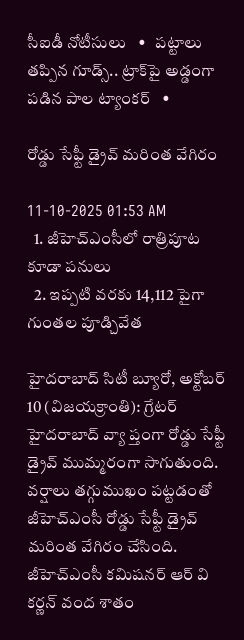సీఐడీ నోటీసులు   •   పట్టాలు తప్పిన గూడ్స్.. ట్రాక్‌పై అడ్డంగా పడిన పాల ట్యాంకర్   •

రోడ్డు సేఫ్టీ డ్రైవ్ మరింత వేగిరం

11-10-2025 01:53 AM
  1. జీహెచ్‌ఎంసీలో రాత్రిపూట కూడా పనులు
  2. ఇప్పటి వరకు 14,112 పైగా గుంతల పూడ్చివేత

హైదరాబాద్ సిటీ బ్యూరో, అక్టోబర్ 10 (విజయక్రాంతి): గ్రేటర్ హైదరాబాద్ వ్యా ప్తంగా రోడ్డు సేఫ్టీ డ్రైవ్ ముమ్మరంగా సాగుతుంది. వర్షాలు తగ్గుముఖం పట్టడంతో జీహెచ్‌ఎంసీ రోడ్డు సేఫ్టీ డ్రైవ్ మరింత వేగిరం చేసింది. జీహెచ్‌ఎంసీ కమిషనర్ ఆర్ వి కర్ణన్ వంద శాతం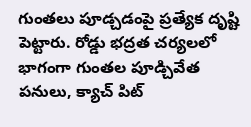గుంతలు పూడ్చడంపై ప్రత్యేక దృష్టి పెట్టారు. రోడ్డు భద్రత చర్యలలో భాగంగా గుంతల పూడ్చివేత పనులు, క్యాచ్ పిట్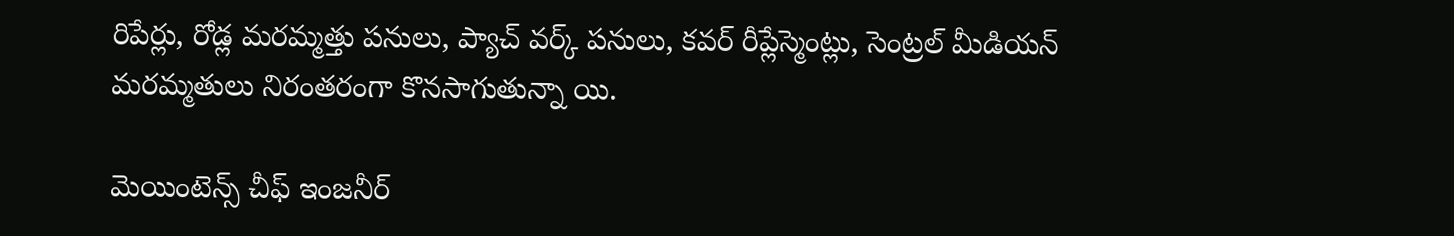రిపేర్లు, రోడ్ల మరమ్మత్తు పనులు, ప్యాచ్ వర్క్ పనులు, కవర్ రీప్లేస్మెంట్లు, సెంట్రల్ మీడియన్ మరమ్మతులు నిరంతరంగా కొనసాగుతున్నా యి.

మెయింటెన్స్ చీఫ్ ఇంజనీర్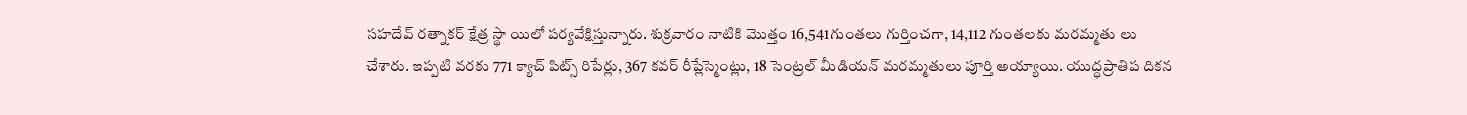సహదేవ్ రత్నాకర్ క్షేత్ర స్థా యిలో పర్యవేక్షిస్తున్నారు. శుక్రవారం నాటికి మొత్తం 16,541గుంతలు గుర్తించగా, 14,112 గుంతలకు మరమ్మతు లు చేశారు. ఇప్పటి వరకు 771 క్యాచ్ పిట్స్ రిపేర్లు, 367 కవర్ రీప్లేస్మెంట్లు, 18 సెంట్రల్ మీడియన్ మరమ్మతులు పూర్తి అయ్యాయి. యుద్ధప్రాతిప దికన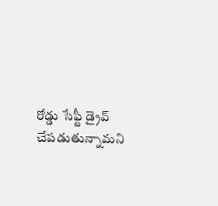రోడ్డు సేఫ్టీ డ్రైవ్ చేపడుతున్నామని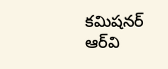కమిషనర్ ఆర్‌వి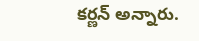కర్ణన్ అన్నారు.